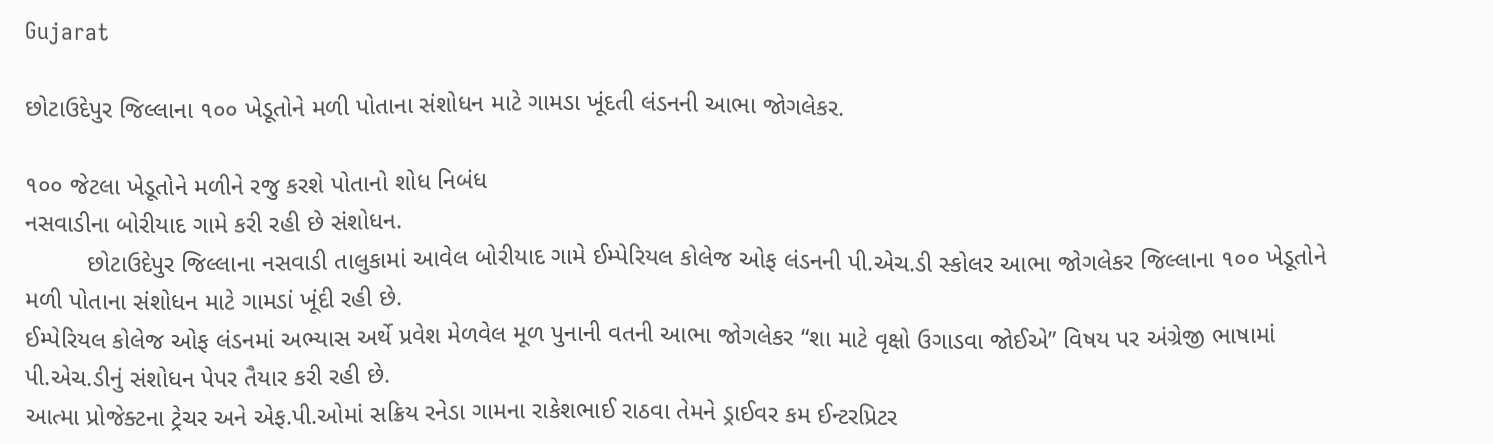Gujarat

છોટાઉદેપુર જિલ્લાના ૧૦૦ ખેડૂતોને મળી પોતાના સંશોધન માટે ગામડા ખૂંદતી લંડનની આભા જોગલેકર.

૧૦૦ જેટલા ખેડૂતોને મળીને રજુ કરશે પોતાનો શોધ નિબંધ
નસવાડીના બોરીયાદ ગામે કરી રહી છે સંશોધન.
         છોટાઉદેપુર જિલ્લાના નસવાડી તાલુકામાં આવેલ બોરીયાદ ગામે ઈમ્પેરિયલ કોલેજ ઓફ લંડનની પી.એચ.ડી સ્કોલર આભા જોગલેકર જિલ્લાના ૧૦૦ ખેડૂતોને મળી પોતાના સંશોધન માટે ગામડાં ખૂંદી રહી છે.
ઈમ્પેરિયલ કોલેજ ઓફ લંડનમાં અભ્યાસ અર્થે પ્રવેશ મેળવેલ મૂળ પુનાની વતની આભા જોગલેકર “શા માટે વૃક્ષો ઉગાડવા જોઈએ” વિષય પર અંગ્રેજી ભાષામાં પી.એચ.ડીનું સંશોધન પેપર તૈયાર કરી રહી છે.
આત્મા પ્રોજેક્ટના ટ્રેચર અને એફ.પી.ઓમાં સક્રિય રનેડા ગામના રાકેશભાઈ રાઠવા તેમને ડ્રાઈવર કમ ઈન્‍ટરપ્રિટર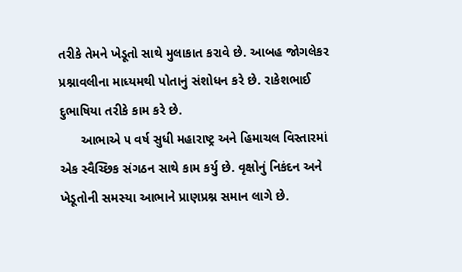તરીકે તેમને ખેડૂતો સાથે મુલાકાત કરાવે છે. આબહ જોગલેકર પ્રશ્નાવલીના માધ્યમથી પોતાનું સંશોધન કરે છે. રાકેશભાઈ દુભાષિયા તરીકે કામ કરે છે.
      આભાએ ૫ વર્ષ સુધી મહારાષ્ટ્ર અને હિમાચલ વિસ્તારમાં એક સ્વૈચ્છિક સંગઠન સાથે કામ કર્યુ છે. વૃક્ષોનું નિકંદન અને ખેડૂતોની સમસ્યા આભાને પ્રાણપ્રશ્ન સમાન લાગે છે.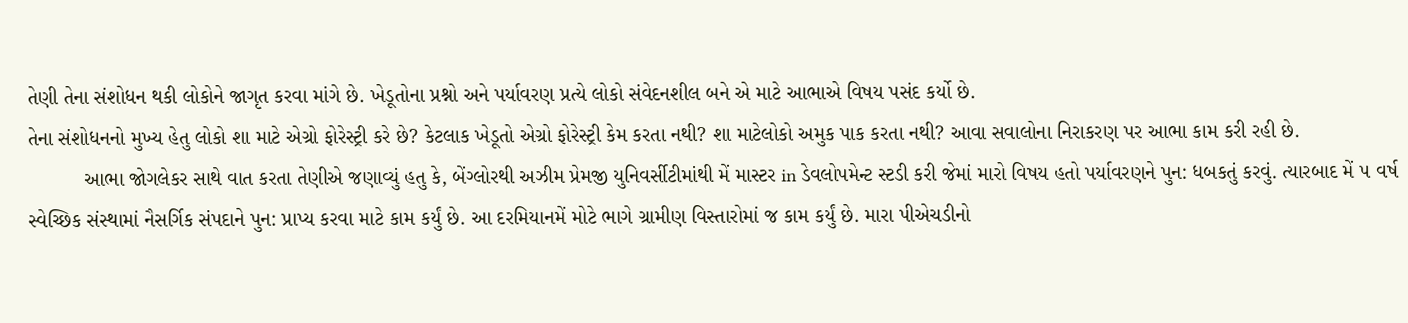તેણી તેના સંશોધન થકી લોકોને જાગૃત કરવા માંગે છે. ખેડૂતોના પ્રશ્નો અને પર્યાવરણ પ્રત્યે લોકો સંવેદનશીલ બને એ માટે આભાએ વિષય પસંદ કર્યો છે.
તેના સંશોધનનો મુખ્ય હેતુ લોકો શા માટે એગ્રો ફોરેસ્ટ્રી કરે છે? કેટલાક ખેડૂતો એગ્રો ફોરેસ્ટ્રી કેમ કરતા નથી? શા માટેલોકો અમુક પાક કરતા નથી? આવા સવાલોના નિરાકરણ પર આભા કામ કરી રહી છે.
          આભા જોગલેકર સાથે વાત કરતા તેણીએ જણાવ્યું હતુ કે, બેંગ્લોરથી અઝીમ પ્રેમજી યુનિવર્સીટીમાંથી મેં માસ્ટર in ડેવલોપમેન્ટ સ્ટડી કરી જેમાં મારો વિષય હતો પર્યાવરણને પુન: ધબકતું કરવું. ત્યારબાદ મેં ૫ વર્ષ સ્વેચ્છિક સંસ્થામાં નૈસર્ગિક સંપદાને પુન: પ્રાપ્ય કરવા માટે કામ કર્યું છે. આ દરમિયાનમેં મોટે ભાગે ગ્રામીણ વિસ્તારોમાં જ કામ કર્યું છે. મારા પીએચડીનો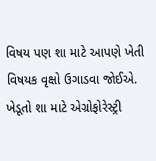વિષય પણ શા માટે આપણે ખેતી વિષયક વૃક્ષો ઉગાડવા જોઈએ. ખેડૂતો શા માટે એગ્રોફોરેસ્ટ્રી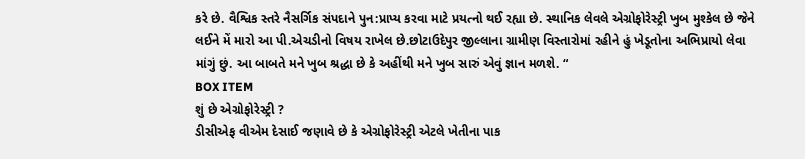કરે છે. વૈશ્વિક સ્તરે નૈસર્ગિક સંપદાને પુન:પ્રાપ્ય કરવા માટે પ્રયત્નો થઈ રહ્યા છે. સ્થાનિક લેવલે એગ્રોફોરેસ્ટ્રી ખુબ મુશ્કેલ છે જેને લઈને મેં મારો આ પી.એચડીનો વિષય રાખેલ છે.છોટાઉદેપુર જીલ્લાના ગ્રામીણ વિસ્તારોમાં રહીને હું ખેડૂતોના અભિપ્રાયો લેવા માંગું છું. આ બાબતે મને ખુબ શ્રદ્ધા છે કે અહીંથી મને ખુબ સારું એવું જ્ઞાન મળશે. “
BOX ITEM
શું છે એગ્રોફોરેસ્ટ્રી ?
ડીસીએફ વીએમ દેસાઈ જણાવે છે કે એગ્રોફોરેસ્ટ્રી એટલે ખેતીના પાક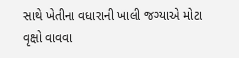સાથે ખેતીના વધારાની ખાલી જગ્યાએ મોટા વૃક્ષો વાવવા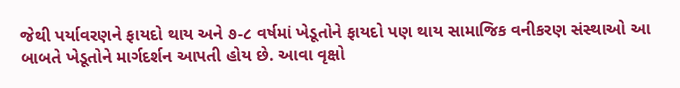જેથી પર્યાવરણને ફાયદો થાય અને ૭-૮ વર્ષમાં ખેડૂતોને ફાયદો પણ થાય સામાજિક વનીકરણ સંસ્થાઓ આ બાબતે ખેડૂતોને માર્ગદર્શન આપતી હોય છે. આવા વૃક્ષો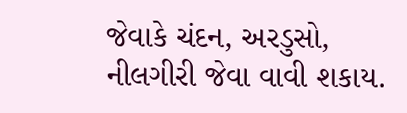જેવાકે ચંદન, અરડુસો, નીલગીરી જેવા વાવી શકાય.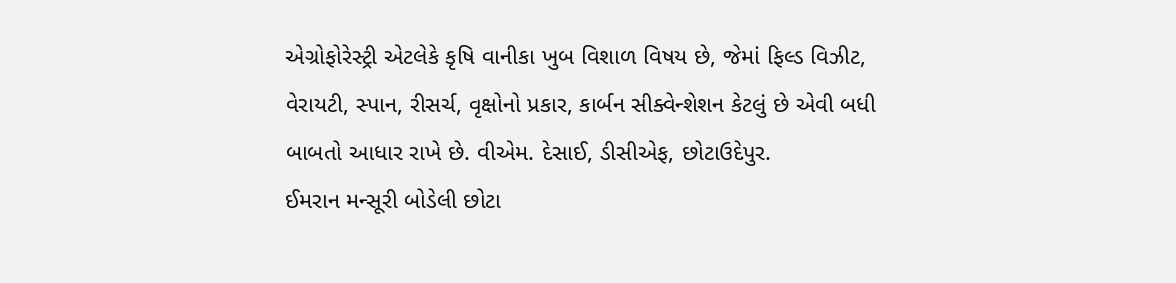એગ્રોફોરેસ્ટ્રી એટલેકે કૃષિ વાનીકા ખુબ વિશાળ વિષય છે, જેમાં ફિલ્ડ વિઝીટ, વેરાયટી, સ્પાન, રીસર્ચ, વૃક્ષોનો પ્રકાર, કાર્બન સીક્વેન્શેશન કેટલું છે એવી બધી બાબતો આધાર રાખે છે. વીએમ. દેસાઈ, ડીસીએફ, છોટાઉદેપુર.
ઈમરાન મન્સૂરી બોડેલી છોટા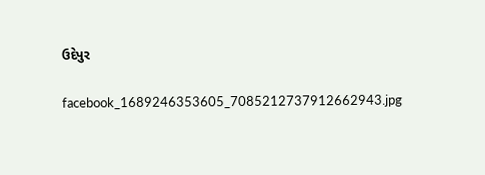ઉદેપુર

facebook_1689246353605_7085212737912662943.jpg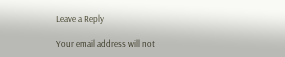Leave a Reply

Your email address will not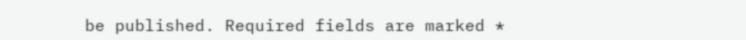be published. Required fields are marked *